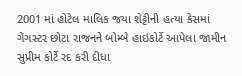2001 માં હોટેલ માલિક જયા શેટ્ટીની હત્યા કેસમાં ગેંગસ્ટર છોટા રાજનને બોમ્બે હાઇકોર્ટે આપેલા જામીન સુપ્રીમ કોર્ટે રદ કરી દીધા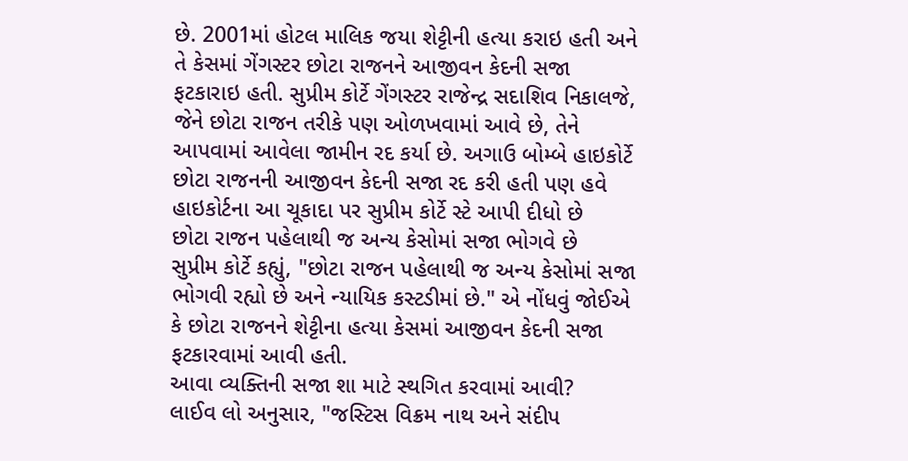છે. 2001માં હોટલ માલિક જયા શેટ્ટીની હત્યા કરાઇ હતી અને તે કેસમાં ગેંગસ્ટર છોટા રાજનને આજીવન કેદની સજા ફટકારાઇ હતી. સુપ્રીમ કોર્ટે ગેંગસ્ટર રાજેન્દ્ર સદાશિવ નિકાલજે, જેને છોટા રાજન તરીકે પણ ઓળખવામાં આવે છે, તેને આપવામાં આવેલા જામીન રદ કર્યા છે. અગાઉ બોમ્બે હાઇકોર્ટે છોટા રાજનની આજીવન કેદની સજા રદ કરી હતી પણ હવે હાઇકોર્ટના આ ચૂકાદા પર સુપ્રીમ કોર્ટે સ્ટે આપી દીધો છે
છોટા રાજન પહેલાથી જ અન્ય કેસોમાં સજા ભોગવે છે
સુપ્રીમ કોર્ટે કહ્યું, "છોટા રાજન પહેલાથી જ અન્ય કેસોમાં સજા ભોગવી રહ્યો છે અને ન્યાયિક કસ્ટડીમાં છે." એ નોંધવું જોઈએ કે છોટા રાજનને શેટ્ટીના હત્યા કેસમાં આજીવન કેદની સજા ફટકારવામાં આવી હતી.
આવા વ્યક્તિની સજા શા માટે સ્થગિત કરવામાં આવી?
લાઈવ લો અનુસાર, "જસ્ટિસ વિક્રમ નાથ અને સંદીપ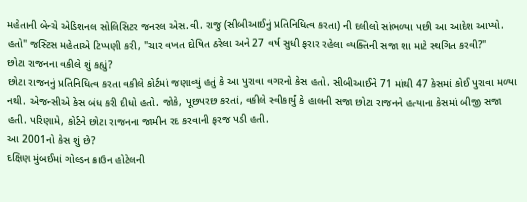મહેતાની બેન્ચે એડિશનલ સોલિસિટર જનરલ એસ.વી. રાજુ (સીબીઆઈનું પ્રતિનિધિત્વ કરતા) ની દલીલો સાંભળ્યા પછી આ આદેશ આપ્યો. હતો" જસ્ટિસ મહેતાએ ટિપ્પણી કરી, "ચાર વખત દોષિત ઠરેલા અને 27 વર્ષ સુધી ફરાર રહેલા વ્યક્તિની સજા શા માટે સ્થગિત કરવી?"
છોટા રાજનના વકીલે શું કહ્યું?
છોટા રાજનનું પ્રતિનિધિત્વ કરતા વકીલે કોર્ટમાં જણાવ્યું હતું કે આ પુરાવા વગરનો કેસ હતો. સીબીઆઈને 71 માંથી 47 કેસમાં કોઈ પુરાવા મળ્યા નથી. એજન્સીએ કેસ બંધ કરી દીધો હતો. જોકે, પૂછપરછ કરતાં, વકીલે સ્વીકાર્યું કે હાલની સજા છોટા રાજનને હત્યાના કેસમાં બીજી સજા હતી. પરિણામે, કોર્ટને છોટા રાજનના જામીન રદ કરવાની ફરજ પડી હતી.
આ 2001નો કેસ શું છે?
દક્ષિણ મુંબઈમાં ગોલ્ડન ક્રાઉન હોટેલની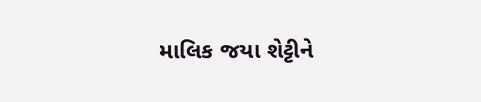માલિક જયા શેટ્ટીને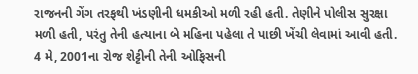રાજનની ગેંગ તરફથી ખંડણીની ધમકીઓ મળી રહી હતી. તેણીને પોલીસ સુરક્ષા મળી હતી, પરંતુ તેની હત્યાના બે મહિના પહેલા તે પાછી ખેંચી લેવામાં આવી હતી. 4 મે, 2001ના રોજ શેટ્ટીની તેની ઓફિસની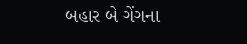બહાર બે ગેંગના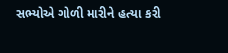સભ્યોએ ગોળી મારીને હત્યા કરી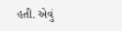હતી. એવું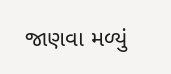જાણવા મળ્યું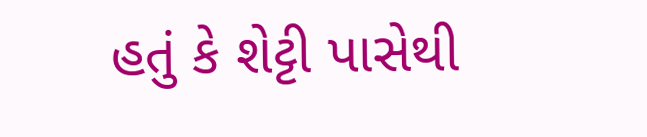હતું કે શેટ્ટી પાસેથી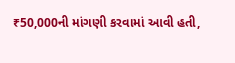₹50,000ની માંગણી કરવામાં આવી હતી,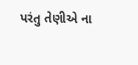પરંતુ તેણીએ ના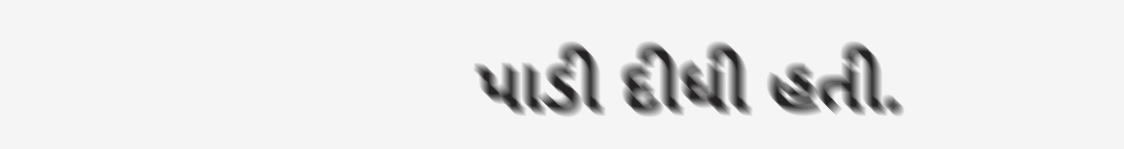પાડી દીધી હતી.